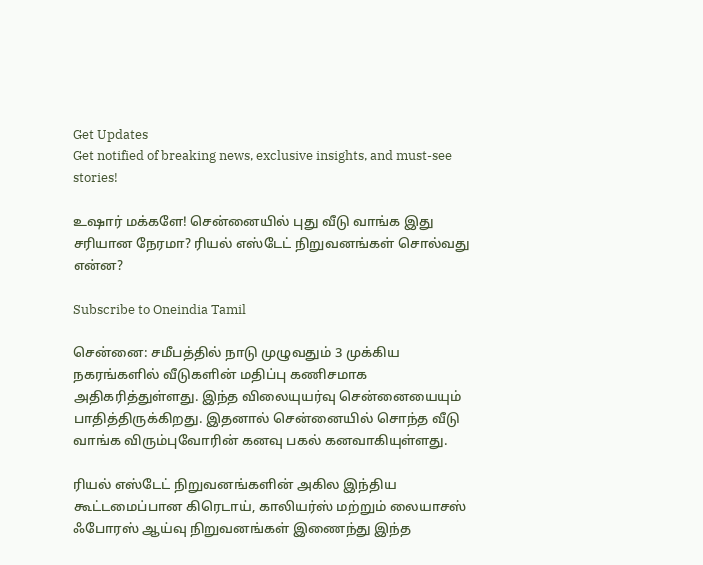Get Updates
Get notified of breaking news, exclusive insights, and must-see stories!

உஷார் மக்களே! சென்னையில் புது வீடு வாங்க இது சரியான நேரமா? ரியல் எஸ்டேட் நிறுவனங்கள் சொல்வது என்ன?

Subscribe to Oneindia Tamil

சென்னை: சமீபத்தில் நாடு முழுவதும் 3 முக்கிய நகரங்களில் வீடுகளின் மதிப்பு கணிசமாக அதிகரித்துள்ளது. இந்த விலையுயர்வு சென்னையையும் பாதித்திருக்கிறது. இதனால் சென்னையில் சொந்த வீடு வாங்க விரும்புவோரின் கனவு பகல் கனவாகியுள்ளது.

ரியல் எஸ்டேட் நிறுவனங்களின் அகில இந்திய கூட்டமைப்பான கிரெடாய், காலியர்ஸ் மற்றும் லையாசஸ் ஃபோரஸ் ஆய்வு நிறுவனங்கள் இணைந்து இந்த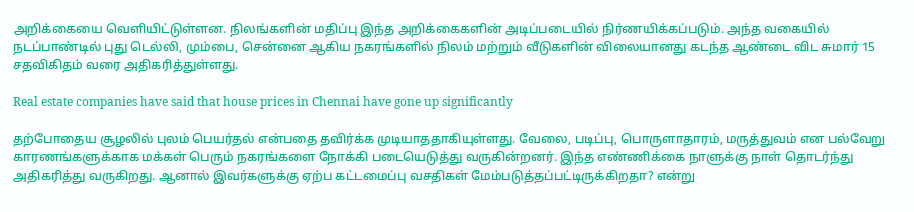அறிக்கையை வெளியிட்டுள்ளன. நிலங்களின் மதிப்பு இந்த அறிக்கைகளின் அடிப்படையில் நிர்ணயிக்கப்படும். அந்த வகையில் நடப்பாண்டில் புது டெல்லி, மும்பை, சென்னை ஆகிய நகரங்களில் நிலம் மற்றும் வீடுகளின் விலையானது கடந்த ஆண்டை விட சுமார் 15 சதவிகிதம் வரை அதிகரித்துள்ளது.

Real estate companies have said that house prices in Chennai have gone up significantly

தற்போதைய சூழலில் புலம் பெயர்தல் என்பதை தவிர்க்க முடியாததாகியுள்ளது. வேலை, படிப்பு, பொருளாதாரம், மருத்துவம் என பல்வேறு காரணங்களுக்காக மக்கள் பெரும் நகரங்களை நோக்கி படையெடுத்து வருகின்றனர். இந்த எண்ணிக்கை நாளுக்கு நாள் தொடர்ந்து அதிகரித்து வருகிறது. ஆனால் இவர்களுக்கு ஏற்ப கட்டமைப்பு வசதிகள் மேம்படுத்தப்பட்டிருக்கிறதா? என்று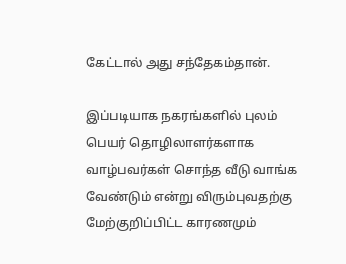கேட்டால் அது சந்தேகம்தான்.

இப்படியாக நகரங்களில் புலம் பெயர் தொழிலாளர்களாக வாழ்பவர்கள் சொந்த வீடு வாங்க வேண்டும் என்று விரும்புவதற்கு மேற்குறிப்பிட்ட காரணமும்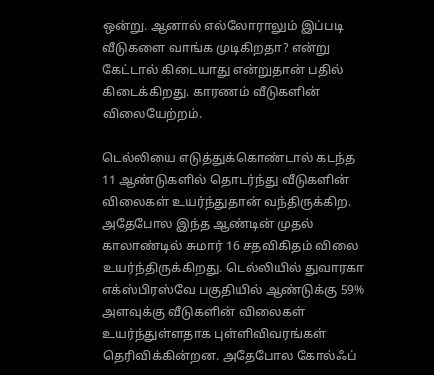ஒன்று. ஆனால் எல்லோராலும் இப்படி வீடுகளை வாங்க முடிகிறதா? என்று கேட்டால் கிடையாது என்றுதான் பதில் கிடைக்கிறது. காரணம் வீடுகளின் விலையேற்றம்.

டெல்லியை எடுத்துக்கொண்டால் கடந்த 11 ஆண்டுகளில் தொடர்ந்து வீடுகளின் விலைகள் உயர்ந்துதான் வந்திருக்கிற. அதேபோல இந்த ஆண்டின் முதல் காலாண்டில் சுமார் 16 சதவிகிதம் விலை உயர்ந்திருக்கிறது. டெல்லியில் துவாரகா எக்ஸ்பிரஸ்வே பகுதியில் ஆண்டுக்கு 59% அளவுக்கு வீடுகளின் விலைகள் உயர்ந்துள்ளதாக புள்ளிவிவரங்கள் தெரிவிக்கின்றன. அதேபோல கோல்ஃப்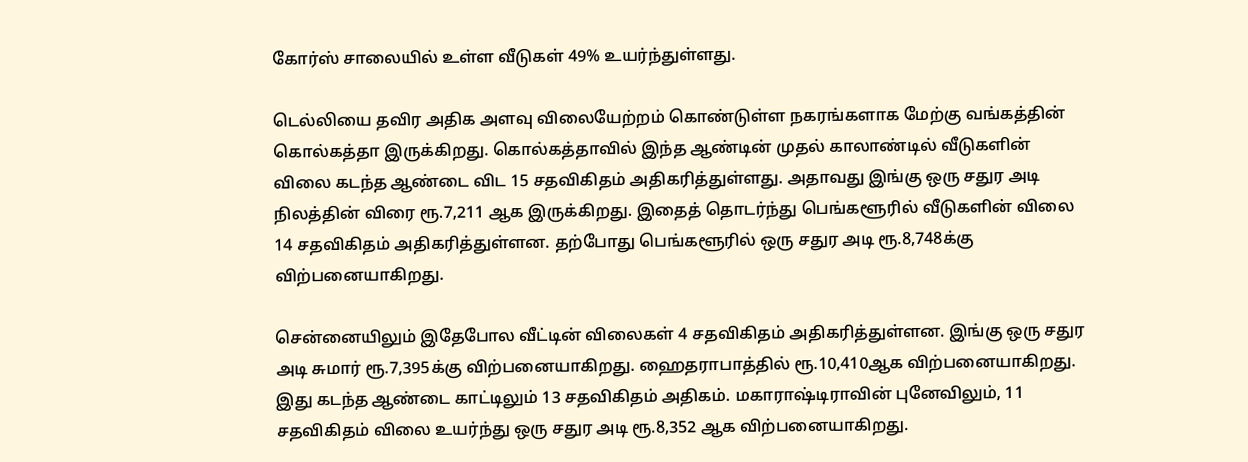கோர்ஸ் சாலையில் உள்ள வீடுகள் 49% உயர்ந்துள்ளது.

டெல்லியை தவிர அதிக அளவு விலையேற்றம் கொண்டுள்ள நகரங்களாக மேற்கு வங்கத்தின் கொல்கத்தா இருக்கிறது. கொல்கத்தாவில் இந்த ஆண்டின் முதல் காலாண்டில் வீடுகளின் விலை கடந்த ஆண்டை விட 15 சதவிகிதம் அதிகரித்துள்ளது. அதாவது இங்கு ஒரு சதுர அடி நிலத்தின் விரை ரூ.7,211 ஆக இருக்கிறது. இதைத் தொடர்ந்து பெங்களூரில் வீடுகளின் விலை 14 சதவிகிதம் அதிகரித்துள்ளன. தற்போது பெங்களூரில் ஒரு சதுர அடி ரூ.8,748க்கு விற்பனையாகிறது.

சென்னையிலும் இதேபோல வீட்டின் விலைகள் 4 சதவிகிதம் அதிகரித்துள்ளன. இங்கு ஒரு சதுர அடி சுமார் ரூ.7,395க்கு விற்பனையாகிறது. ஹைதராபாத்தில் ரூ.10,410ஆக விற்பனையாகிறது. இது கடந்த ஆண்டை காட்டிலும் 13 சதவிகிதம் அதிகம். மகாராஷ்டிராவின் புனேவிலும், 11 சதவிகிதம் விலை உயர்ந்து ஒரு சதுர அடி ரூ.8,352 ஆக விற்பனையாகிறது.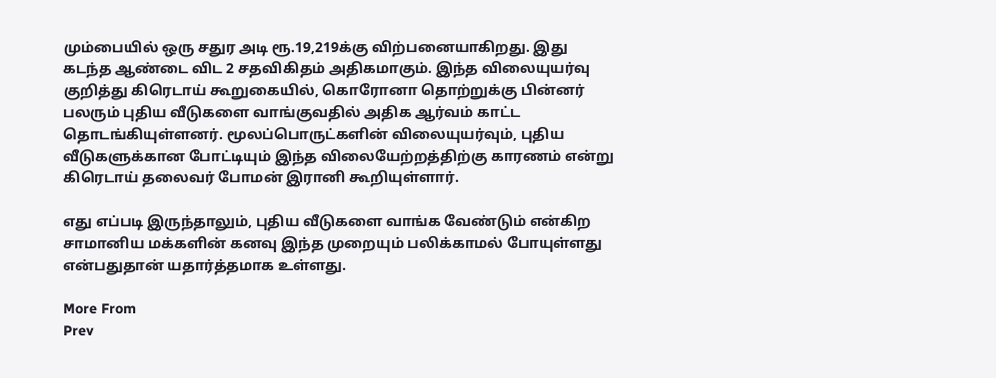மும்பையில் ஒரு சதுர அடி ரூ.19,219க்கு விற்பனையாகிறது. இது கடந்த ஆண்டை விட 2 சதவிகிதம் அதிகமாகும். இந்த விலையுயர்வு குறித்து கிரெடாய் கூறுகையில், கொரோனா தொற்றுக்கு பின்னர் பலரும் புதிய வீடுகளை வாங்குவதில் அதிக ஆர்வம் காட்ட தொடங்கியுள்ளனர். மூலப்பொருட்களின் விலையுயர்வும், புதிய வீடுகளுக்கான போட்டியும் இந்த விலையேற்றத்திற்கு காரணம் என்று கிரெடாய் தலைவர் போமன் இரானி கூறியுள்ளார்.

எது எப்படி இருந்தாலும், புதிய வீடுகளை வாங்க வேண்டும் என்கிற சாமானிய மக்களின் கனவு இந்த முறையும் பலிக்காமல் போயுள்ளது என்பதுதான் யதார்த்தமாக உள்ளது.

More From
Prev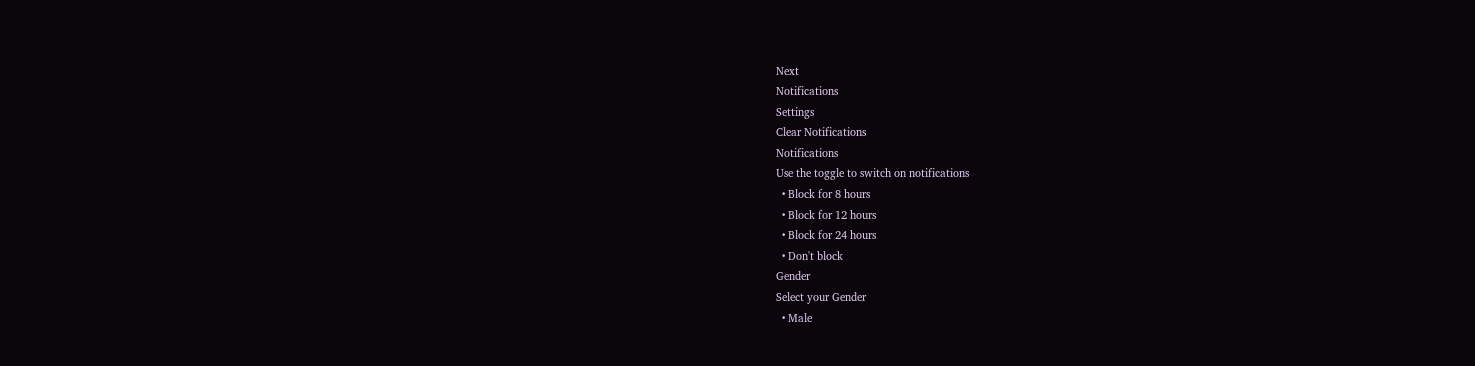Next
Notifications
Settings
Clear Notifications
Notifications
Use the toggle to switch on notifications
  • Block for 8 hours
  • Block for 12 hours
  • Block for 24 hours
  • Don't block
Gender
Select your Gender
  • Male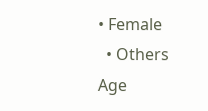• Female
  • Others
Age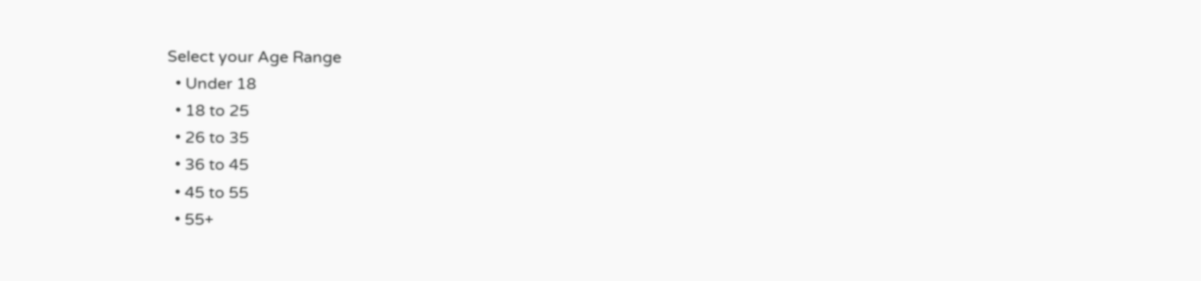Select your Age Range
  • Under 18
  • 18 to 25
  • 26 to 35
  • 36 to 45
  • 45 to 55
  • 55+